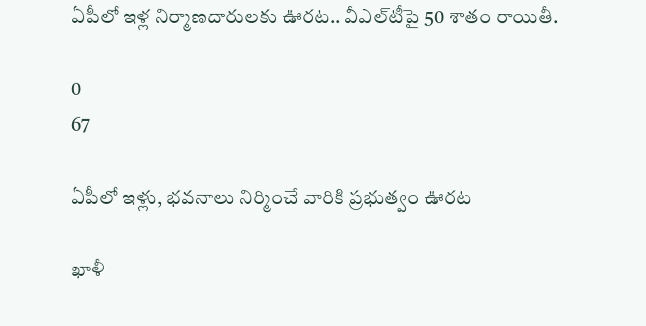ఏపీలో ఇళ్ల నిర్మాణదారులకు ఊరట.. వీఎల్‌టీపై 50 శాతం రాయితీ.

0
67

ఏపీలో ఇళ్లు, భవనాలు నిర్మించే వారికి ప్రభుత్వం ఊరట

ఖాళీ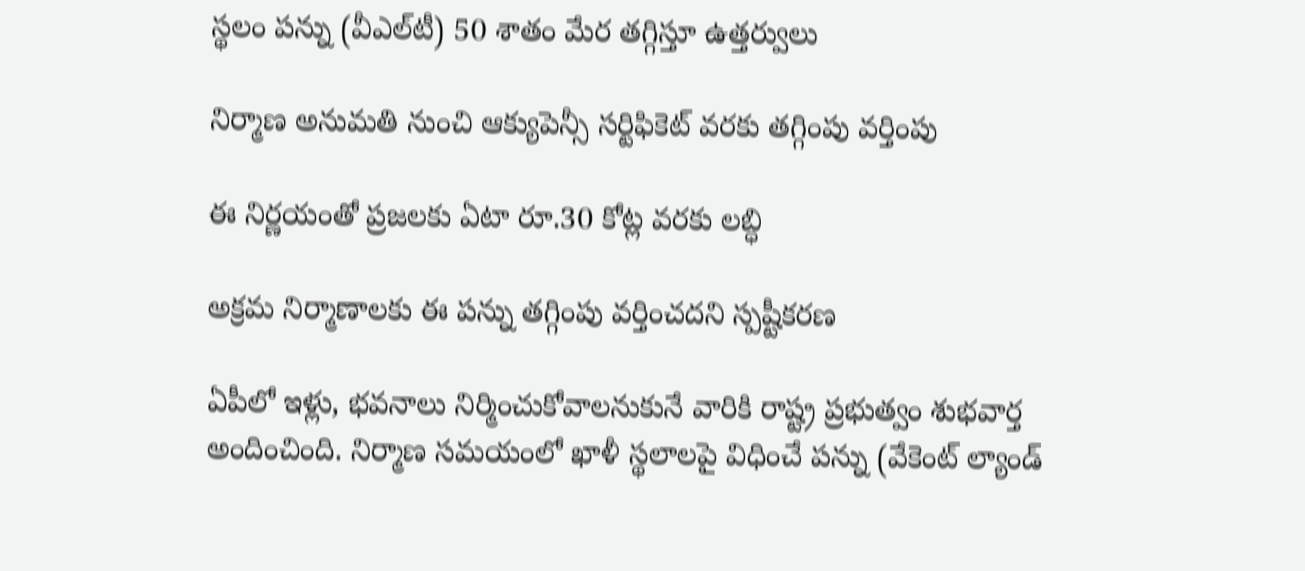స్థలం పన్ను (వీఎల్‌టీ) 50 శాతం మేర తగ్గిస్తూ ఉత్తర్వులు

నిర్మాణ అనుమతి నుంచి ఆక్యుపెన్సీ సర్టిఫికెట్ వరకు తగ్గింపు వర్తింపు

ఈ నిర్ణయంతో ప్రజలకు ఏటా రూ.30 కోట్ల వరకు లబ్ధి

అక్రమ నిర్మాణాలకు ఈ పన్ను తగ్గింపు వర్తించదని స్పష్టీకరణ

ఏపీలో ఇళ్లు, భవనాలు నిర్మించుకోవాలనుకునే వారికి రాష్ట్ర ప్రభుత్వం శుభవార్త అందించింది. నిర్మాణ సమయంలో ఖాళీ స్థలాలపై విధించే పన్ను (వేకెంట్ ల్యాండ్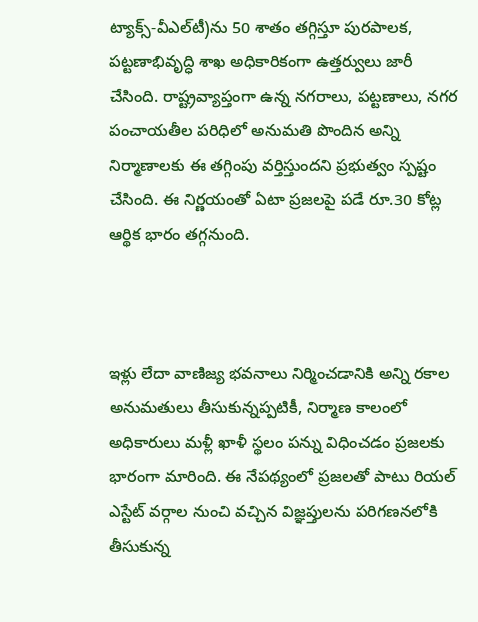ట్యాక్స్-వీఎల్‌టీ)ను 50 శాతం తగ్గిస్తూ పురపాలక, పట్టణాభివృద్ధి శాఖ అధికారికంగా ఉత్తర్వులు జారీ చేసింది. రాష్ట్రవ్యాప్తంగా ఉన్న నగరాలు, పట్టణాలు, నగర పంచాయతీల పరిధిలో అనుమతి పొందిన అన్ని నిర్మాణాలకు ఈ తగ్గింపు వర్తిస్తుందని ప్రభుత్వం స్పష్టం చేసింది. ఈ నిర్ణయంతో ఏటా ప్రజలపై పడే రూ.30 కోట్ల ఆర్థిక భారం తగ్గనుంది.



ఇళ్లు లేదా వాణిజ్య భవనాలు నిర్మించడానికి అన్ని రకాల అనుమతులు తీసుకున్నప్పటికీ, నిర్మాణ కాలంలో అధికారులు మళ్లీ ఖాళీ స్థలం పన్ను విధించడం ప్రజలకు భారంగా మారింది. ఈ నేపథ్యంలో ప్రజలతో పాటు రియల్ ఎస్టేట్ వర్గాల నుంచి వచ్చిన విజ్ఞప్తులను పరిగణనలోకి తీసుకున్న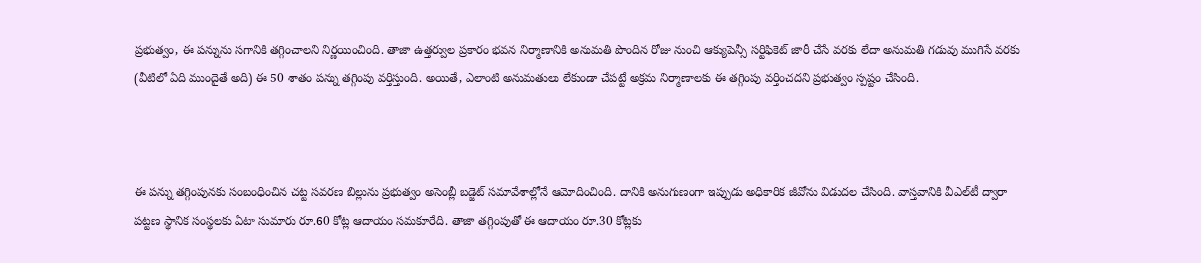ప్రభుత్వం, ఈ పన్నును సగానికి తగ్గించాలని నిర్ణయించింది. తాజా ఉత్తర్వుల ప్రకారం భవన నిర్మాణానికి అనుమతి పొందిన రోజు నుంచి ఆక్యుపెన్సీ సర్టిఫికెట్ జారీ చేసే వరకు లేదా అనుమతి గడువు ముగిసే వరకు (వీటిలో ఏది ముందైతే అది) ఈ 50 శాతం పన్ను తగ్గింపు వర్తిస్తుంది. అయితే, ఎలాంటి అనుమతులు లేకుండా చేపట్టే అక్రమ నిర్మాణాలకు ఈ తగ్గింపు వర్తించదని ప్రభుత్వం స్ప‌ష్టం చేసింది.



ఈ పన్ను తగ్గింపునకు సంబంధించిన చట్ట సవరణ బిల్లును ప్రభుత్వం అసెంబ్లీ బడ్జెట్ సమావేశాల్లోనే ఆమోదించింది. దానికి అనుగుణంగా ఇప్పుడు అధికారిక జీవోను విడుదల చేసింది. వాస్తవానికి వీఎల్‌టీ ద్వారా పట్టణ స్థానిక సంస్థలకు ఏటా సుమారు రూ.60 కోట్ల ఆదాయం సమకూరేది. తాజా తగ్గింపుతో ఈ ఆదాయం రూ.30 కోట్లకు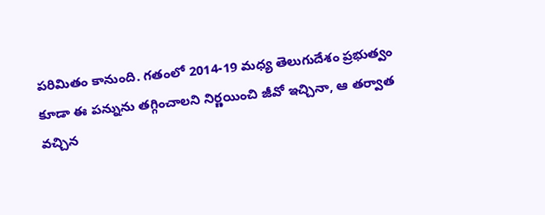పరిమితం కానుంది. గతంలో 2014-19 మధ్య తెలుగుదేశం ప్రభుత్వం కూడా ఈ పన్నును తగ్గించాలని నిర్ణయించి జీవో ఇచ్చినా, ఆ తర్వాత వచ్చిన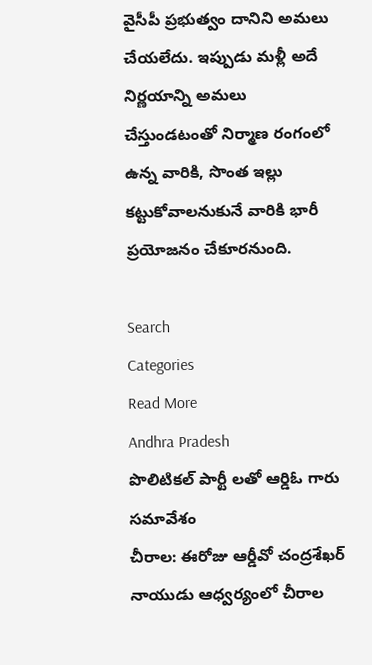వైసీపీ ప్రభుత్వం దానిని అమలు చేయలేదు. ఇప్పుడు మళ్లీ అదే నిర్ణయాన్ని అమలు చేస్తుండటంతో నిర్మాణ రంగంలో ఉన్న వారికి, సొంత ఇల్లు కట్టుకోవాలనుకునే వారికి భారీ ప్రయోజనం చేకూరనుంది.

Search
Categories
Read More
Andhra Pradesh
పొలిటికల్ పార్టీ లతో ఆర్డిఓ గారు సమావేశం
చీరాల: ఈరోజు ఆర్డీవో చంద్రశేఖర్ నాయుడు ఆధ్వర్యంలో చీరాల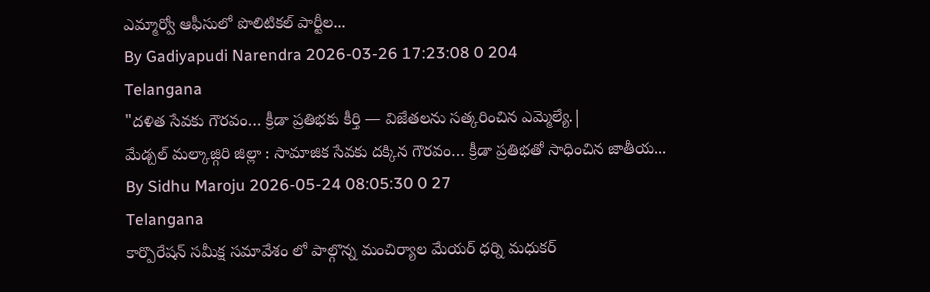ఎమ్మార్వో ఆఫీసులో పొలిటికల్ పార్టీల...
By Gadiyapudi Narendra 2026-03-26 17:23:08 0 204
Telangana
"దళిత సేవకు గౌరవం… క్రీడా ప్రతిభకు కీర్తి — విజేతలను సత్కరించిన ఎమ్మెల్యే.|
మేడ్చల్ మల్కాజ్గిరి జిల్లా : సామాజిక సేవకు దక్కిన గౌరవం… క్రీడా ప్రతిభతో సాధించిన జాతీయ...
By Sidhu Maroju 2026-05-24 08:05:30 0 27
Telangana
కార్పొరేషన్ సమీక్ష సమావేశం లో పాల్గొన్న మంచిర్యాల మేయర్ ధర్ని మధుకర్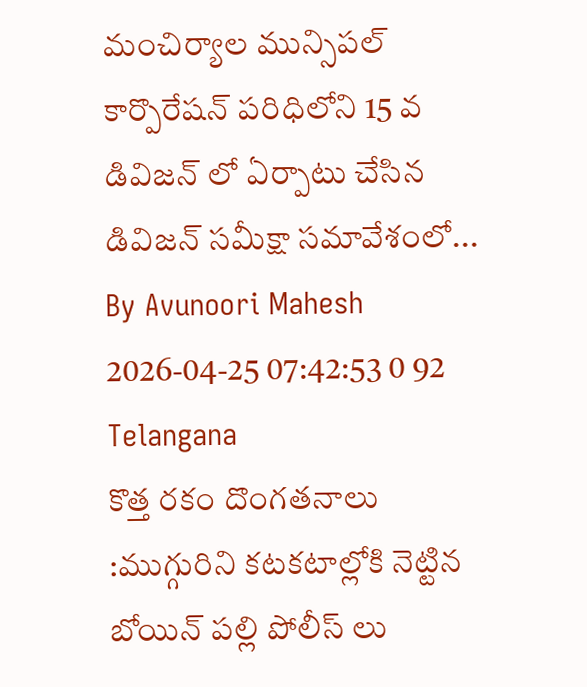మంచిర్యాల మున్సిపల్ కార్పొరేషన్ పరిధిలోని 15 వ డివిజన్ లో ఏర్పాటు చేసిన డివిజన్ సమీక్షా సమావేశంలో...
By Avunoori Mahesh 2026-04-25 07:42:53 0 92
Telangana
కొత్త రకం దొంగతనాలు :ముగ్గురిని కటకటాల్లోకి నెట్టిన బోయిన్ పల్లి పోలీస్ లు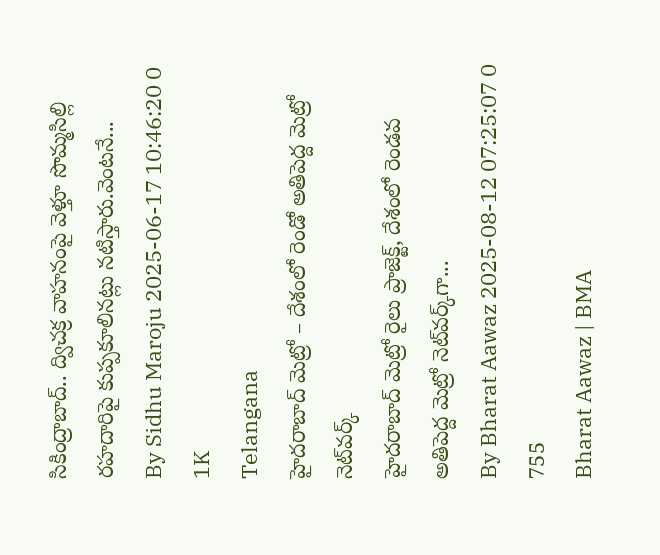సికింద్రాబాద్.. ద్విచక్ర వాహనంపై వెళ్తూ సొమ్మసిల్లి రహదారిపై కుప్పకూలినట్లు నటిస్తారు.వెంటనే...
By Sidhu Maroju 2025-06-17 10:46:20 0 1K
Telangana
హైదరాబాద్ మెట్రో – దేశంలో రెండో అతిపెద్ద మెట్రో నెట్‌వర్క్
హైదరాబాద్ మెట్రో రైలు ప్రాజెక్ట్, దేశంలో రెండవ అతిపెద్ద మెట్రో నెట్‌వర్క్‌గా...
By Bharat Aawaz 2025-08-12 07:25:07 0 755
Bharat Aawaz | BMA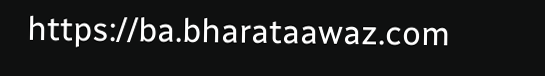https://ba.bharataawaz.com